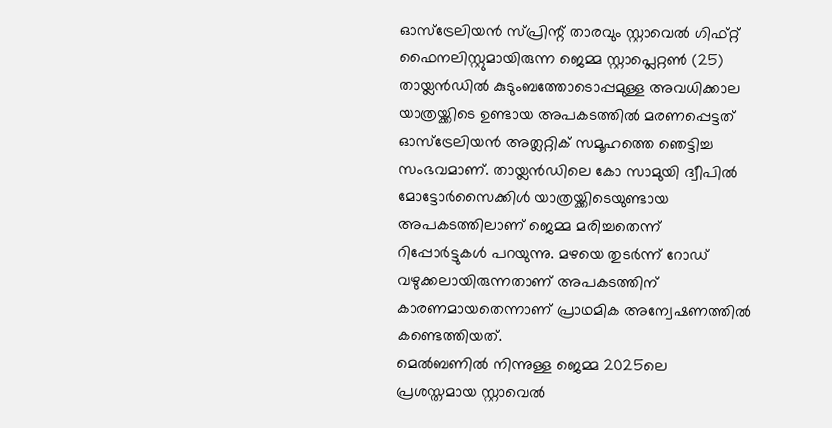ഓസ്ട്രേലിയൻ സ്പ്രിന്റ് താരവും സ്റ്റാവെൽ ഗിഫ്റ്റ് ഫൈനലിസ്റ്റുമായിരുന്ന ജെമ്മ സ്റ്റാപ്ലെറ്റൺ (25) തായ്ലൻഡിൽ കുടുംബത്തോടൊപ്പമുള്ള അവധിക്കാല യാത്രയ്ക്കിടെ ഉണ്ടായ അപകടത്തിൽ മരണപ്പെട്ടത് ഓസ്ട്രേലിയൻ അത്ലറ്റിക് സമൂഹത്തെ ഞെട്ടിച്ച സംഭവമാണ്. തായ്ലൻഡിലെ കോ സാമുയി ദ്വീപിൽ മോട്ടോർസൈക്കിൾ യാത്രയ്ക്കിടെയുണ്ടായ അപകടത്തിലാണ് ജെമ്മ മരിച്ചതെന്ന് റിപ്പോർട്ടുകൾ പറയുന്നു. മഴയെ തുടർന്ന് റോഡ് വഴുക്കലായിരുന്നതാണ് അപകടത്തിന് കാരണമായതെന്നാണ് പ്രാഥമിക അന്വേഷണത്തിൽ കണ്ടെത്തിയത്.
മെൽബണിൽ നിന്നുള്ള ജെമ്മ 2025ലെ പ്രശസ്തമായ സ്റ്റാവെൽ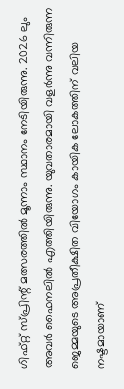ഗിഫ്റ്റ് സ്പ്രിന്റ് മത്സരത്തിൽ മൂന്നാം സ്ഥാനം നേടിയിരുന്നു. 2026 ലും അവർ ഫൈനലിൽ എത്തിയിരുന്നു. യുവതാരമായി വളർന്നു വന്നിരുന്ന ജെമ്മയുടെ അപ്രതീക്ഷിത വിയോഗം കായിക ലോകത്തിന് വലിയ നഷ്ടമായാണ്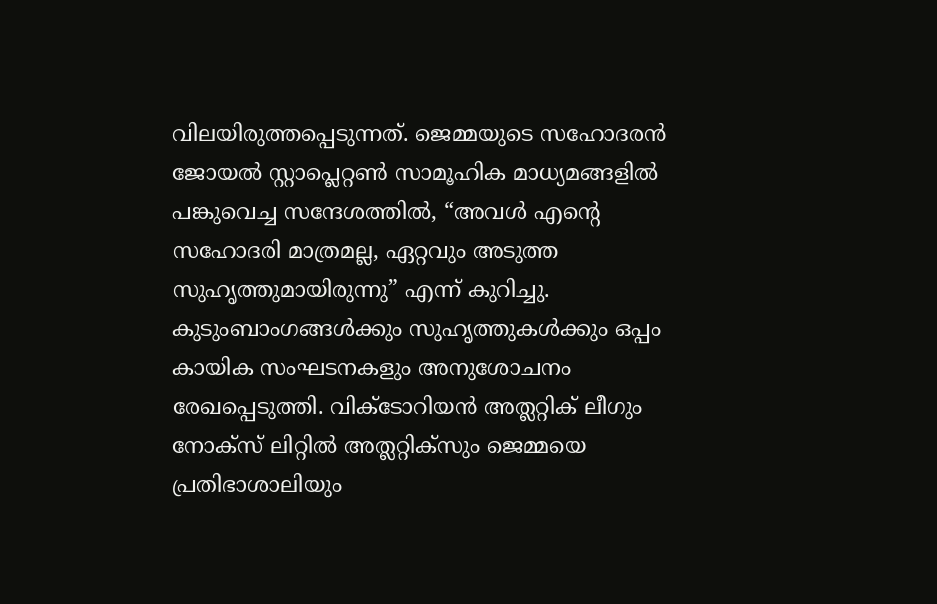വിലയിരുത്തപ്പെടുന്നത്. ജെമ്മയുടെ സഹോദരൻ ജോയൽ സ്റ്റാപ്ലെറ്റൺ സാമൂഹിക മാധ്യമങ്ങളിൽ പങ്കുവെച്ച സന്ദേശത്തിൽ, “അവൾ എന്റെ സഹോദരി മാത്രമല്ല, ഏറ്റവും അടുത്ത സുഹൃത്തുമായിരുന്നു” എന്ന് കുറിച്ചു. കുടുംബാംഗങ്ങൾക്കും സുഹൃത്തുകൾക്കും ഒപ്പം കായിക സംഘടനകളും അനുശോചനം രേഖപ്പെടുത്തി. വിക്ടോറിയൻ അത്ലറ്റിക് ലീഗും നോക്സ് ലിറ്റിൽ അത്ലറ്റിക്സും ജെമ്മയെ പ്രതിഭാശാലിയും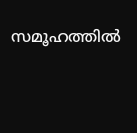സമൂഹത്തിൽ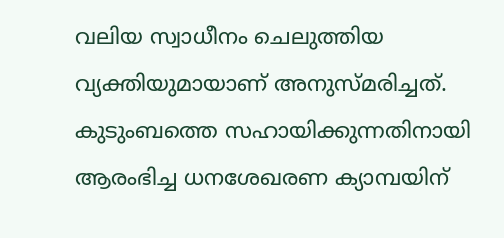വലിയ സ്വാധീനം ചെലുത്തിയ വ്യക്തിയുമായാണ് അനുസ്മരിച്ചത്. കുടുംബത്തെ സഹായിക്കുന്നതിനായി ആരംഭിച്ച ധനശേഖരണ ക്യാമ്പയിന്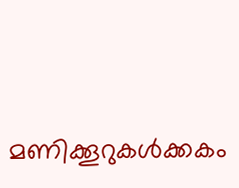മണിക്കൂറുകൾക്കകം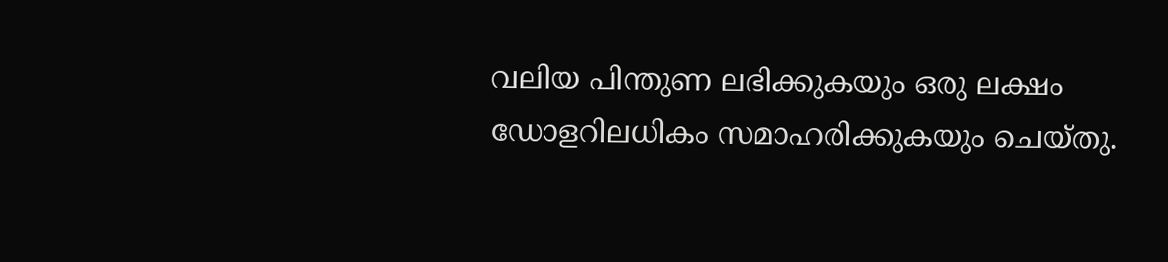വലിയ പിന്തുണ ലഭിക്കുകയും ഒരു ലക്ഷം ഡോളറിലധികം സമാഹരിക്കുകയും ചെയ്തു.